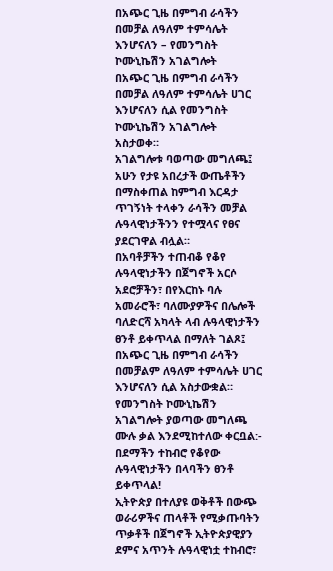በአጭር ጊዜ በምግብ ራሳችን በመቻል ለዓለም ተምሳሌት እንሆናለን – የመንግስት ኮሙኒኬሽን አገልግሎት
በአጭር ጊዜ በምግብ ራሳችን በመቻል ለዓለም ተምሳሌት ሀገር እንሆናለን ሲል የመንግስት ኮሙኒኬሽን አገልግሎት አስታወቀ።
አገልግሎቱ ባወጣው መግለጫ፤ አሁን የታዩ አበረታች ውጤቶችን በማስቀጠል ከምግብ እርዳታ ጥገኝነት ተላቀን ራሳችን መቻል ሉዓላዊነታችንን የተሟላና የፀና ያደርገዋል ብሏል።
በአባቶቻችን ተጠብቆ የቆየ ሉዓላዊነታችን በጀግኖች አርሶ አደሮቻችን፣ በየእርከኑ ባሉ አመራሮች፣ ባለሙያዎችና በሌሎች ባለድርሻ አካላት ላብ ሉዓላዊነታችን ፀንቶ ይቀጥላል በማለት ገልጾ፤ በአጭር ጊዜ በምግብ ራሳችን በመቻልም ለዓለም ተምሳሌት ሀገር እንሆናለን ሲል አስታውቋል።
የመንግስት ኮሙኒኬሽን አገልግሎት ያወጣው መግለጫ ሙሉ ቃል እንደሚከተለው ቀርቧል:-
በደማችን ተከብሮ የቆየው ሉዓላዊነታችን በላባችን ፀንቶ ይቀጥላል!
ኢትዮጵያ በተለያዩ ወቅቶች በውጭ ወራሪዎችና ጠላቶች የሚቃጡባትን ጥቃቶች በጀግኖች ኢትዮጵያዊያን ደምና አጥንት ሉዓላዊነቷ ተከብሮ፣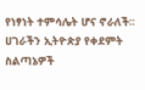የነፃነት ተምሳሌት ሆና ኖራለች፡፡ ሀገራችን ኢትዮጵያ የቀደምት ስልጣኔዎች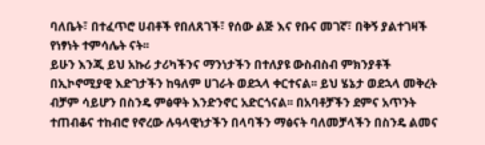ባለቤት፣ በተፈጥሮ ሀብቶች የበለጸገች፣ የሰው ልጅ እና የቡና መገኛ፣ በቅኝ ያልተገዛች የነፃነት ተምሳሌት ናት፡፡
ይሁን እንጂ ይህ አኩሪ ታሪካችንና ማንነታችን በተለያዩ ውስብስብ ምክንያቶች በኢኮኖሚያዊ እድገታችን ከዓለም ሀገራት ወደኋላ ቀርተናል፡፡ ይህ ሄኔታ ወደኋላ መቅረት ብቻም ሳይሆን በስንዴ ምፅዋት እንድንኖር አድርጎናል፡፡ በአባቶቻችን ደምና አጥንት ተጠብቆና ተከብሮ የኖረው ሉዓላዊነታችን በላባችን ማፅናት ባለመቻላችን በስንዴ ልመና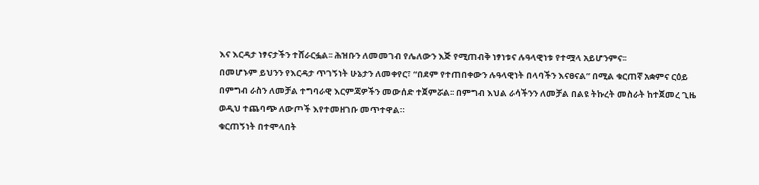እና እርዳታ ነፃናታችን ተሸራርፏል፡፡ ሕዝቡን ለመመገብ የሌለውን እጅ የሚጠብቅ ነፃነቱና ሉዓላዊነቱ የተሟላ አይሆንምና፡፡
በመሆኑም ይህንን የእርዳታ ጥገኝነት ሁኔታን ለመቀየር፣ “በደም የተጠበቀውን ሉዓላዊነት በላባችን እናፀናል” በሚል ቁርጠኛ አቋምና ርዕይ በምግብ ራስን ለመቻል ተግባራዊ እርምጃዎችን መውሰድ ተጀምሯል፡፡ በምግብ እህል ራሳችንን ለመቻል በልዩ ትኩረት መስራት ከተጀመረ ጊዜ ወዲህ ተጨባጭ ለውጦች እየተመዘገቡ መጥተዋል።
ቁርጠኝነት በተሞላበት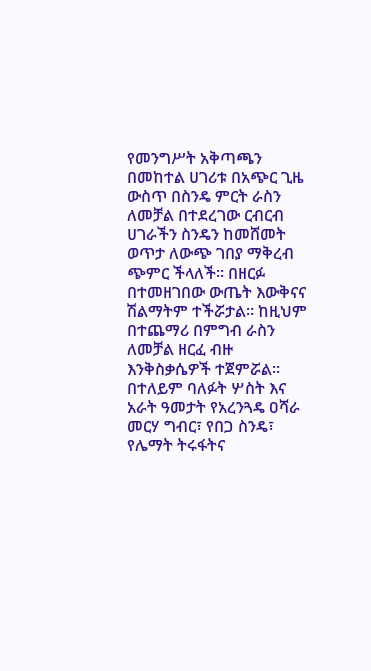የመንግሥት አቅጣጫን በመከተል ሀገሪቱ በአጭር ጊዜ ውስጥ በስንዴ ምርት ራስን ለመቻል በተደረገው ርብርብ ሀገራችን ስንዴን ከመሸመት ወጥታ ለውጭ ገበያ ማቅረብ ጭምር ችላለች፡፡ በዘርፉ በተመዘገበው ውጤት እውቅናና ሽልማትም ተችሯታል፡፡ ከዚህም በተጨማሪ በምግብ ራስን ለመቻል ዘርፈ ብዙ እንቅስቃሴዎች ተጀምሯል፡፡
በተለይም ባለፉት ሦስት እና አራት ዓመታት የአረንጓዴ ዐሻራ መርሃ ግብር፣ የበጋ ስንዴ፣ የሌማት ትሩፋትና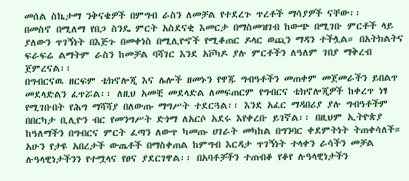መሰል ስኬታማ ንቅናቄዎች በምግብ ራስን ለመቻል የተደረጉ ጥረቶች ማሳያዎች ናቸው፡፡
በመስኖ በሚለማ የበጋ ስንዴ ምርት አስደናቂ እመርታ በማስመዝገብ ከውጭ በሚገቡ ምርቶች ላይ ያለውን ጥገኝነት በእጅጉ በመቀነስ በሚሊዮኖች የሚቆጠር ዶላር ወጪን ማዳን ተችሏል። በአትክልትና ፍራፍሬ ልማትም ራስን ከመቻል ባሻገር እንደ አቮካዶ ያሉ ምርቶችን ለዓለም ገበያ ማቅረብ ጀምረናል፡፡
በግብርናዉ ዘርፍም ቴክኖሎጂ እና ሌሎች ዘመኑን የዋጁ ግብዓቶችን መጠቀም መጀመራችን ይበልጥ መደላድልን ፈጥሯል፡፡ ለዚህ አመቺ መደላድል ለመፍጠርም የግብርና ቴክኖሎጂዎች ከቀረጥ ነፃ የሚገቡበት የሕግ ማሻሻያ በለውጡ ማግሥት ተደርጓል፡፡ እንደ አፈር ማዳበሪያ ያሉ ግብዓቶችም በበርካታ ቢሊዮን ብር የመንግሥት ድጎማ ለአርሶ አደሩ እየቀረቡ ይገኛል፡፡ በዚህም ኢትዮጵያ ከዓለማችን በግብርና ምርት ፈጣን ለውጥ ካመጡ ሀገራት መካከል በግንባር ቀደምትነት ትጠቀሳለች።
አሁን የታዩ አበረታች ውጤቶች በማስቀጠል ከምግብ እርዳታ ጥገኝነት ተላቀን ራሳችን መቻል ሉዓላዊነታችንን የተሟላና የፀና ያደርገዋል፡፡ በአባቶቻችን ተጠብቆ የቆየ ሉዓላዊነታችን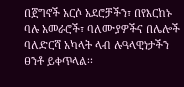በጀግኖች አርሶ አደሮቻችን፣ በየእርከኑ ባሉ አመራሮች፣ ባለሙያዎችና በሌሎች ባለድርሻ አካላት ላብ ሉዓላዊነታችን ፀንቶ ይቀጥላል፡፡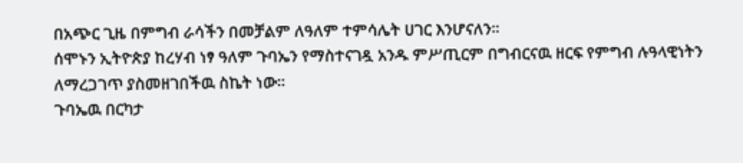በአጭር ጊዜ በምግብ ራሳችን በመቻልም ለዓለም ተምሳሌት ሀገር እንሆናለን፡፡
ሰሞኑን ኢትዮጵያ ከረሃብ ነፃ ዓለም ጉባኤን የማስተናገዷ አንዱ ምሥጢርም በግብርናዉ ዘርፍ የምግብ ሉዓላዊነትን ለማረጋገጥ ያስመዘገበችዉ ስኬት ነው፡፡
ጉባኤዉ በርካታ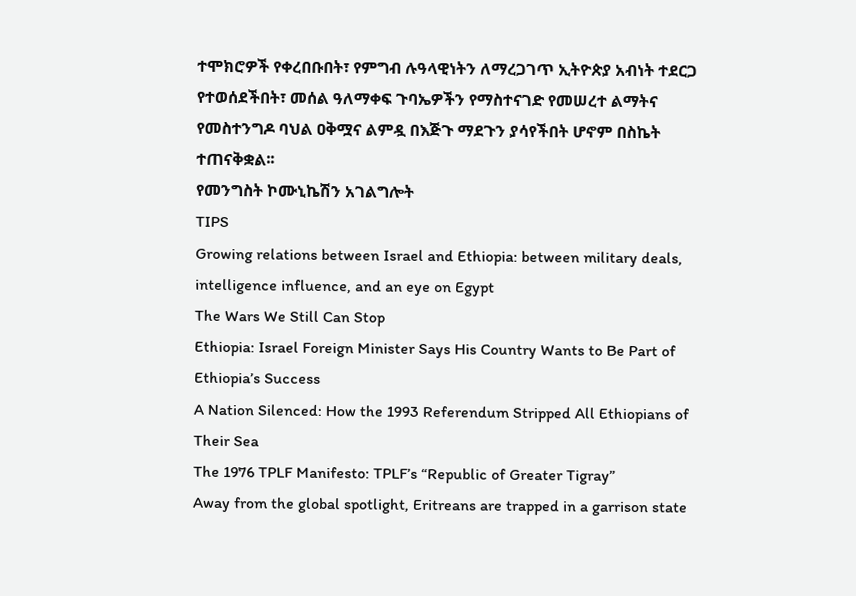ተሞክሮዎች የቀረበቡበት፣ የምግብ ሉዓላዊነትን ለማረጋገጥ ኢትዮጵያ አብነት ተደርጋ የተወሰደችበት፣ መሰል ዓለማቀፍ ጉባኤዎችን የማስተናገድ የመሠረተ ልማትና የመስተንግዶ ባህል ዐቅሟና ልምዷ በእጅጉ ማደጉን ያሳየችበት ሆኖም በስኬት ተጠናቅቋል፡፡
የመንግስት ኮሙኒኬሽን አገልግሎት
TIPS
Growing relations between Israel and Ethiopia: between military deals, intelligence influence, and an eye on Egypt
The Wars We Still Can Stop
Ethiopia: Israel Foreign Minister Says His Country Wants to Be Part of Ethiopia’s Success
A Nation Silenced: How the 1993 Referendum Stripped All Ethiopians of Their Sea
The 1976 TPLF Manifesto: TPLF’s “Republic of Greater Tigray”
Away from the global spotlight, Eritreans are trapped in a garrison state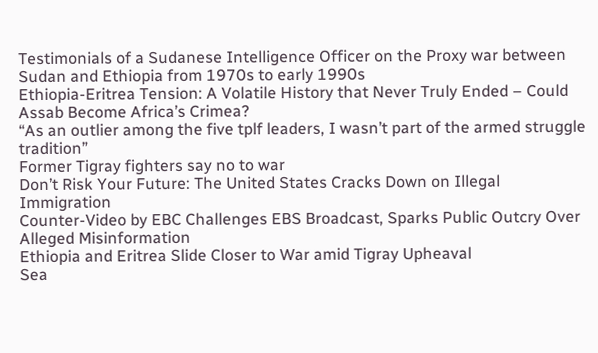Testimonials of a Sudanese Intelligence Officer on the Proxy war between Sudan and Ethiopia from 1970s to early 1990s
Ethiopia-Eritrea Tension: A Volatile History that Never Truly Ended – Could Assab Become Africa’s Crimea?
“As an outlier among the five tplf leaders, I wasn’t part of the armed struggle tradition”
Former Tigray fighters say no to war
Don’t Risk Your Future: The United States Cracks Down on Illegal Immigration
Counter-Video by EBC Challenges EBS Broadcast, Sparks Public Outcry Over Alleged Misinformation
Ethiopia and Eritrea Slide Closer to War amid Tigray Upheaval
Sea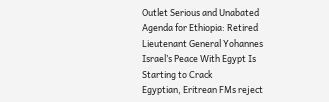Outlet Serious and Unabated Agenda for Ethiopia: Retired Lieutenant General Yohannes
Israel’s Peace With Egypt Is Starting to Crack
Egyptian, Eritrean FMs reject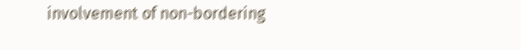involvement of non-bordering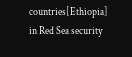countries[Ethiopia] in Red Sea security